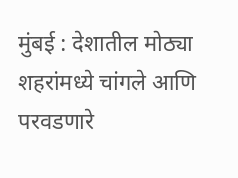मुंबई : देशातील मोठ्या शहरांमध्ये चांगले आणि परवडणारे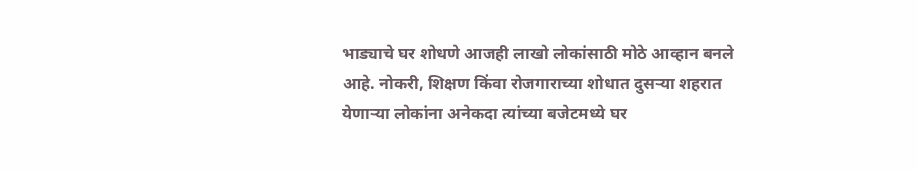भाड्याचे घर शोधणे आजही लाखो लोकांसाठी मोठे आव्हान बनले आहे. नोकरी, शिक्षण किंवा रोजगाराच्या शोधात दुसऱ्या शहरात येणाऱ्या लोकांना अनेकदा त्यांच्या बजेटमध्ये घर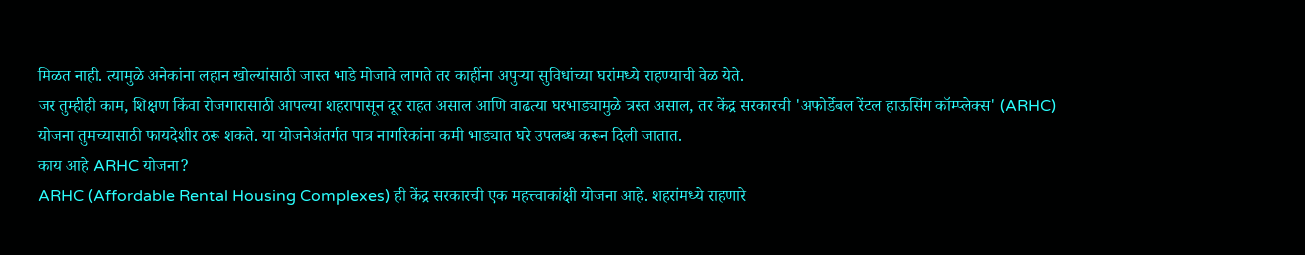मिळत नाही. त्यामुळे अनेकांना लहान खोल्यांसाठी जास्त भाडे मोजावे लागते तर काहींना अपुऱ्या सुविधांच्या घरांमध्ये राहण्याची वेळ येते.
जर तुम्हीही काम, शिक्षण किंवा रोजगारासाठी आपल्या शहरापासून दूर राहत असाल आणि वाढत्या घरभाड्यामुळे त्रस्त असाल, तर केंद्र सरकारची 'अफोर्डेबल रेंटल हाऊसिंग कॉम्प्लेक्स' (ARHC) योजना तुमच्यासाठी फायदेशीर ठरू शकते. या योजनेअंतर्गत पात्र नागरिकांना कमी भाड्यात घरे उपलब्ध करून दिली जातात.
काय आहे ARHC योजना?
ARHC (Affordable Rental Housing Complexes) ही केंद्र सरकारची एक महत्त्वाकांक्षी योजना आहे. शहरांमध्ये राहणारे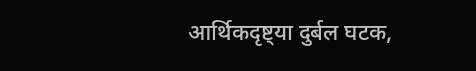आर्थिकदृष्ट्या दुर्बल घटक,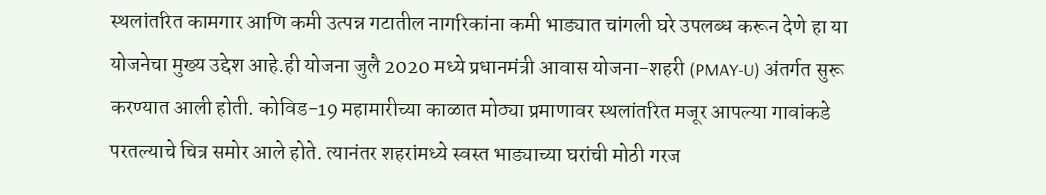स्थलांतरित कामगार आणि कमी उत्पन्न गटातील नागरिकांना कमी भाड्यात चांगली घरे उपलब्ध करून देणे हा या योजनेचा मुख्य उद्देश आहे.ही योजना जुलै 2020 मध्ये प्रधानमंत्री आवास योजना-शहरी (PMAY-U) अंतर्गत सुरू करण्यात आली होती. कोविड-19 महामारीच्या काळात मोठ्या प्रमाणावर स्थलांतरित मजूर आपल्या गावांकडे परतल्याचे चित्र समोर आले होते. त्यानंतर शहरांमध्ये स्वस्त भाड्याच्या घरांची मोठी गरज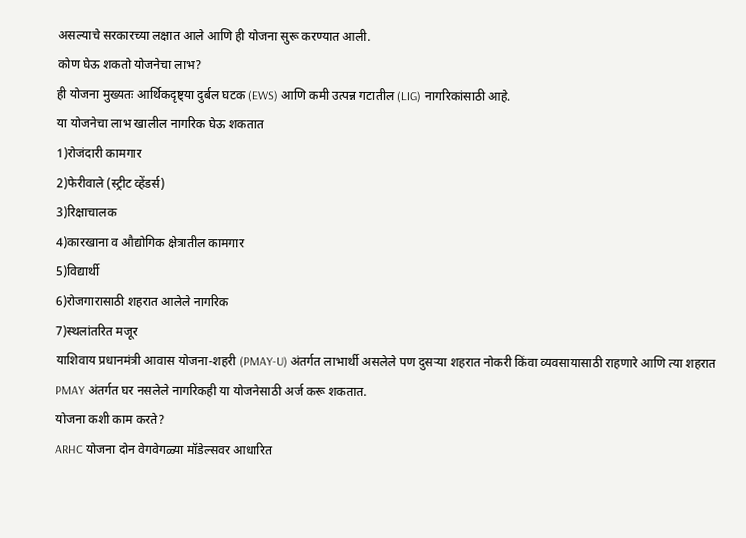असल्याचे सरकारच्या लक्षात आले आणि ही योजना सुरू करण्यात आली.
कोण घेऊ शकतो योजनेचा लाभ?
ही योजना मुख्यतः आर्थिकदृष्ट्या दुर्बल घटक (EWS) आणि कमी उत्पन्न गटातील (LIG) नागरिकांसाठी आहे.
या योजनेचा लाभ खालील नागरिक घेऊ शकतात
1)रोजंदारी कामगार
2)फेरीवाले (स्ट्रीट व्हेंडर्स)
3)रिक्षाचालक
4)कारखाना व औद्योगिक क्षेत्रातील कामगार
5)विद्यार्थी
6)रोजगारासाठी शहरात आलेले नागरिक
7)स्थलांतरित मजूर
याशिवाय प्रधानमंत्री आवास योजना-शहरी (PMAY-U) अंतर्गत लाभार्थी असलेले पण दुसऱ्या शहरात नोकरी किंवा व्यवसायासाठी राहणारे आणि त्या शहरात PMAY अंतर्गत घर नसलेले नागरिकही या योजनेसाठी अर्ज करू शकतात.
योजना कशी काम करते?
ARHC योजना दोन वेगवेगळ्या मॉडेल्सवर आधारित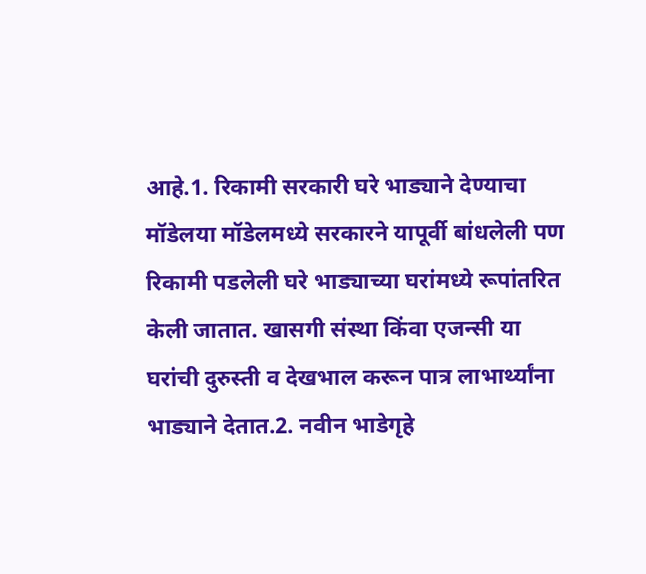आहे.1. रिकामी सरकारी घरे भाड्याने देण्याचा मॉडेलया मॉडेलमध्ये सरकारने यापूर्वी बांधलेली पण रिकामी पडलेली घरे भाड्याच्या घरांमध्ये रूपांतरित केली जातात. खासगी संस्था किंवा एजन्सी या घरांची दुरुस्ती व देखभाल करून पात्र लाभार्थ्यांना भाड्याने देतात.2. नवीन भाडेगृहे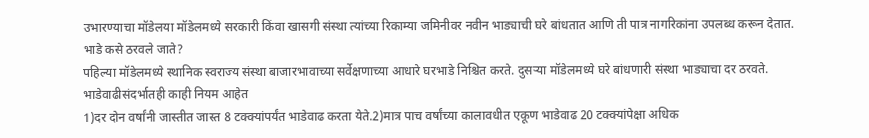उभारण्याचा मॉडेलया मॉडेलमध्ये सरकारी किंवा खासगी संस्था त्यांच्या रिकाम्या जमिनीवर नवीन भाड्याची घरे बांधतात आणि ती पात्र नागरिकांना उपलब्ध करून देतात.
भाडे कसे ठरवले जाते?
पहिल्या मॉडेलमध्ये स्थानिक स्वराज्य संस्था बाजारभावाच्या सर्वेक्षणाच्या आधारे घरभाडे निश्चित करते. दुसऱ्या मॉडेलमध्ये घरे बांधणारी संस्था भाड्याचा दर ठरवते.
भाडेवाढीसंदर्भातही काही नियम आहेत
1)दर दोन वर्षांनी जास्तीत जास्त 8 टक्क्यांपर्यंत भाडेवाढ करता येते.2)मात्र पाच वर्षांच्या कालावधीत एकूण भाडेवाढ 20 टक्क्यांपेक्षा अधिक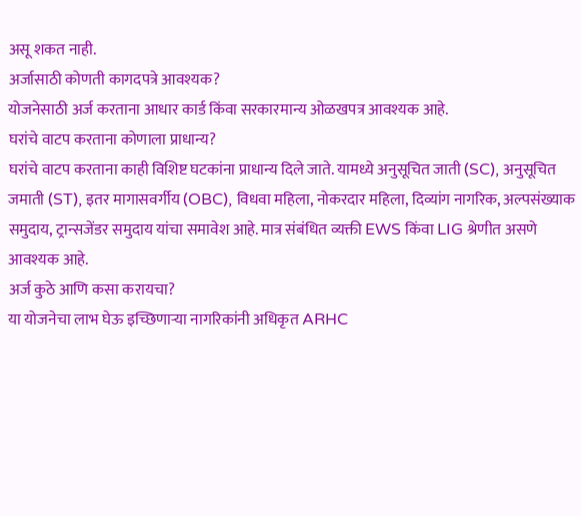असू शकत नाही.
अर्जासाठी कोणती कागदपत्रे आवश्यक?
योजनेसाठी अर्ज करताना आधार कार्ड किंवा सरकारमान्य ओळखपत्र आवश्यक आहे.
घरांचे वाटप करताना कोणाला प्राधान्य?
घरांचे वाटप करताना काही विशिष्ट घटकांना प्राधान्य दिले जाते. यामध्ये अनुसूचित जाती (SC), अनुसूचित जमाती (ST), इतर मागासवर्गीय (OBC), विधवा महिला, नोकरदार महिला, दिव्यांग नागरिक, अल्पसंख्याक समुदाय, ट्रान्सजेंडर समुदाय यांचा समावेश आहे. मात्र संबंधित व्यक्ती EWS किंवा LIG श्रेणीत असणे आवश्यक आहे.
अर्ज कुठे आणि कसा करायचा?
या योजनेचा लाभ घेऊ इच्छिणाऱ्या नागरिकांनी अधिकृत ARHC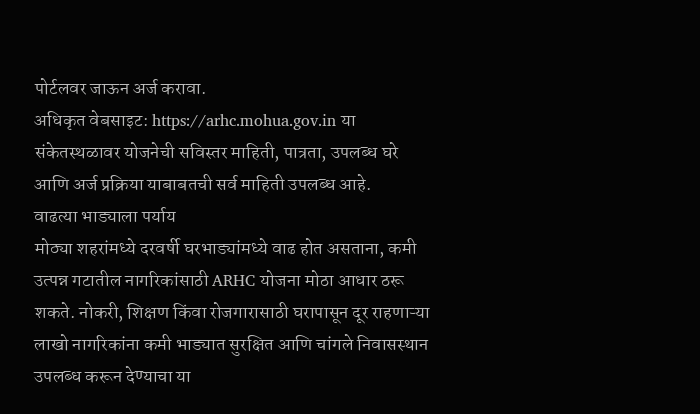पोर्टलवर जाऊन अर्ज करावा.
अधिकृत वेबसाइट: https://arhc.mohua.gov.in या संकेतस्थळावर योजनेची सविस्तर माहिती, पात्रता, उपलब्ध घरे आणि अर्ज प्रक्रिया याबाबतची सर्व माहिती उपलब्ध आहे.
वाढत्या भाड्याला पर्याय
मोठ्या शहरांमध्ये दरवर्षी घरभाड्यांमध्ये वाढ होत असताना, कमी उत्पन्न गटातील नागरिकांसाठी ARHC योजना मोठा आधार ठरू शकते. नोकरी, शिक्षण किंवा रोजगारासाठी घरापासून दूर राहणाऱ्या लाखो नागरिकांना कमी भाड्यात सुरक्षित आणि चांगले निवासस्थान उपलब्ध करून देण्याचा या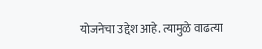योजनेचा उद्देश आहे. त्यामुळे वाढत्या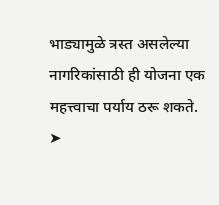भाड्यामुळे त्रस्त असलेल्या नागरिकांसाठी ही योजना एक महत्त्वाचा पर्याय ठरू शकते.
➤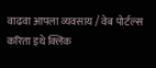वाढवा आपला व्यवसाय / वेब पोर्टल्स करिता इथे क्लिक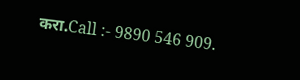करा.Call :- 9890 546 909.